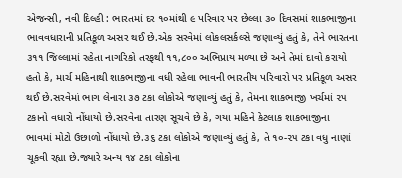એજન્સી, નવી દિલ્હી : ભારતમાં દર ૧૦માંથી ૯ પરિવાર પર છેલ્લા ૩૦ દિવસમાં શાકભાજીના ભાવવધારાની પ્રતિકૂળ અસર થઈ છે.એક સરવેમાં લોકલસર્કલ્સે જણાવ્યું હતું કે, તેને ભારતના ૩૧૧ જિલ્લામાં રહેતા નાગરિકો તરફથી ૧૧,૮૦૦ અભિપ્રાય મળ્યા છે અને તેમાં દાવો કરાયો હતો કે, માર્ચ મહિનાથી શાકભાજીના વધી રહેલા ભાવની ભારતીય પરિવારો પર પ્રતિકૂળ અસર થઈ છે.સરવેમાં ભાગ લેનારા ૩૭ ટકા લોકોએ જણાવ્યું હતું કે, તેમના શાકભાજી ખર્ચમાં ૨૫ ટકાનો વધારો નોંધાયો છે.સરવેના તારણ સૂચવે છે કે, ગયા મહિને કેટલાક શાકભાજીના ભાવમાં મોટો ઉછાળો નોંધાયો છે.૩૬ ટકા લોકોએ જણાવ્યું હતું કે, તે ૧૦-૨૫ ટકા વધુ નાણાં ચૂકવી રહ્યા છે.જ્યારે અન્ય ૧૪ ટકા લોકોના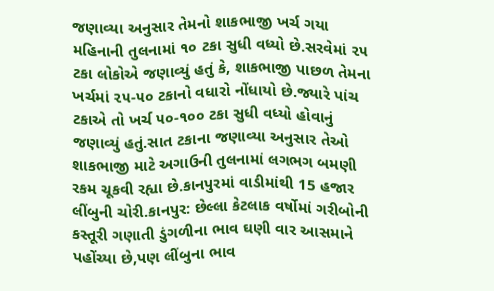જણાવ્યા અનુસાર તેમનો શાકભાજી ખર્ચ ગયા મહિનાની તુલનામાં ૧૦ ટકા સુધી વધ્યો છે.સરવેમાં ૨૫ ટકા લોકોએ જણાવ્યું હતું કે, શાકભાજી પાછળ તેમના ખર્ચમાં ૨૫-૫૦ ટકાનો વધારો નોંધાયો છે.જ્યારે પાંચ ટકાએ તો ખર્ચ ૫૦-૧૦૦ ટકા સુધી વધ્યો હોવાનું જણાવ્યું હતું.સાત ટકાના જણાવ્યા અનુસાર તેઓ શાકભાજી માટે અગાઉની તુલનામાં લગભગ બમણી રકમ ચૂકવી રહ્યા છે.કાનપુરમાં વાડીમાંથી 15 હજાર લીંબુની ચોરી.કાનપુર: છેલ્લા કેટલાક વર્ષોમાં ગરીબોની કસ્તૂરી ગણાતી ડુંગળીના ભાવ ઘણી વાર આસમાને પહોંચ્યા છે,પણ લીંબુના ભાવ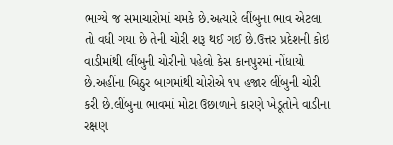ભાગ્યે જ સમાચારોમાં ચમકે છે.અત્યારે લીંબુના ભાવ એટલા તો વધી ગયા છે તેની ચોરી શરૂ થઈ ગઈ છે.ઉત્તર પ્રદેશની કોઇ વાડીમાંથી લીંબુની ચોરીનો પહેલો કેસ કાનપુરમાં નોંધાયો છે.અહીંના બિઠુર બાગમાંથી ચોરોએ ૧૫ હજાર લીંબુની ચોરી કરી છે.લીંબુના ભાવમાં મોટા ઉછાળાને કારણે ખેડૂતોને વાડીના રક્ષણ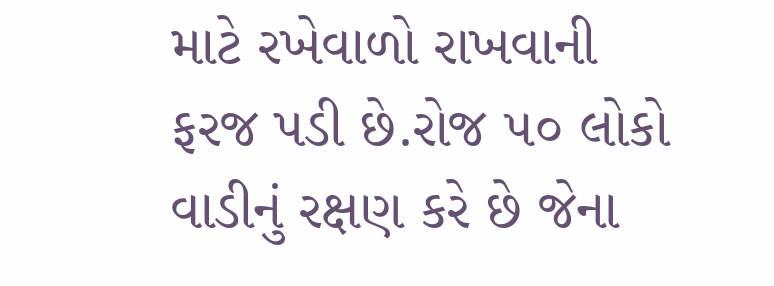માટે રખેવાળો રાખવાની ફરજ પડી છે.રોજ ૫૦ લોકો વાડીનું રક્ષણ કરે છે જેના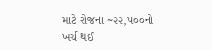માટે રોજના ~૨૨,૫૦૦નો ખર્ચ થઈ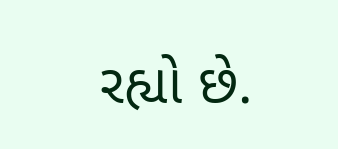રહ્યો છે.